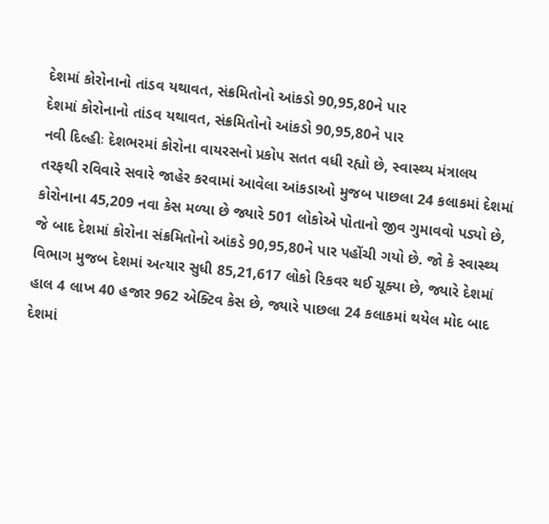દેશમાં કોરોનાનો તાંડવ યથાવત, સંક્રમિતોનો આંકડો 90,95,80ને પાર
દેશમાં કોરોનાનો તાંડવ યથાવત, સંક્રમિતોનો આંકડો 90,95,80ને પાર
નવી દિલ્હીઃ દેશભરમાં કોરોના વાયરસનો પ્રકોપ સતત વધી રહ્યો છે, સ્વાસ્થ્ય મંત્રાલય તરફથી રવિવારે સવારે જાહેર કરવામાં આવેલા આંકડાઓ મુજબ પાછલા 24 કલાકમાં દેશમાં કોરોનાના 45,209 નવા કેસ મળ્યા છે જ્યારે 501 લોકોએ પોતાનો જીવ ગુમાવવો પડ્યો છે, જે બાદ દેશમાં કોરોના સંક્રમિતોનો આંકડે 90,95,80ને પાર પહોંચી ગયો છે. જો કે સ્વાસ્થ્ય વિભાગ મુજબ દેશમાં અત્યાર સુધી 85,21,617 લોકો રિકવર થઈ ચૂક્યા છે, જ્યારે દેશમાં હાલ 4 લાખ 40 હજાર 962 એક્ટિવ કેસ છે, જ્યારે પાછલા 24 કલાકમાં થયેલ મોદ બાદ દેશમાં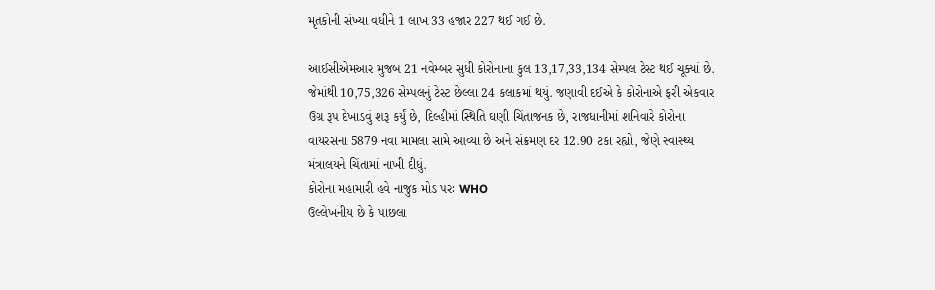મૃતકોની સંખ્યા વધીને 1 લાખ 33 હજાર 227 થઈ ગઈ છે.

આઈસીએમઆર મુજબ 21 નવેમ્બર સુધી કોરોનાના કુલ 13,17,33,134 સેમ્પલ ટેસ્ટ થઈ ચૂક્યાં છે. જેમાંથી 10,75,326 સેમ્પલનું ટેસ્ટ છેલ્લા 24 કલાકમાં થયું. જણાવી દઈએ કે કોરોનાએ ફરી એકવાર ઉગ્ર રૂપ દેખાડવું શરૂ કર્યું છે, દિલ્હીમાં સ્થિતિ ઘણી ચિંતાજનક છે, રાજધાનીમાં શનિવારે કોરોના વાયરસના 5879 નવા મામલા સામે આવ્યા છે અને સંક્રમણ દર 12.90 ટકા રહ્યો, જેણે સ્વાસ્થ્ય મંત્રાલયને ચિંતામાં નાખી દીધું.
કોરોના મહામારી હવે નાજુક મોડ પરઃ WHO
ઉલ્લેખનીય છે કે પાછલા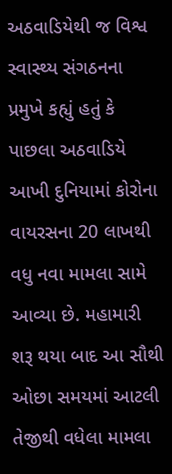અઠવાડિયેથી જ વિશ્વ સ્વાસ્થ્ય સંગઠનના પ્રમુખે કહ્યું હતું કે પાછલા અઠવાડિયે આખી દુનિયામાં કોરોના વાયરસના 20 લાખથી વધુ નવા મામલા સામે આવ્યા છે. મહામારી શરૂ થયા બાદ આ સૌથી ઓછા સમયમાં આટલી તેજીથી વધેલા મામલા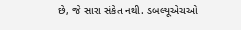છે, જે સારા સંકેત નથી. ડબલ્યૂએચઓ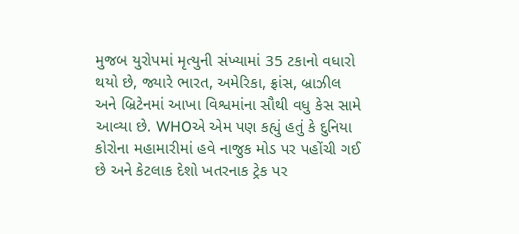મુજબ યુરોપમાં મૃત્યુની સંખ્યામાં 35 ટકાનો વધારો થયો છે, જ્યારે ભારત, અમેરિકા, ફ્રાંસ, બ્રાઝીલ અને બ્રિટેનમાં આખા વિશ્વમાંના સૌથી વધુ કેસ સામે આવ્યા છે. WHOએ એમ પણ કહ્યું હતું કે દુનિયા કોરોના મહામારીમાં હવે નાજુક મોડ પર પહોંચી ગઈ છે અને કેટલાક દેશો ખતરનાક ટ્રેક પર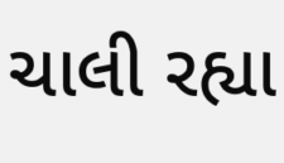ચાલી રહ્યા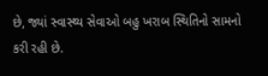છે, જ્યાં સ્વાસ્થ્ય સેવાઓ બહુ ખરાબ સ્થિતિનો સામનો કરી રહી છે.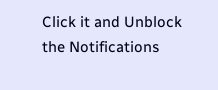Click it and Unblock the Notifications